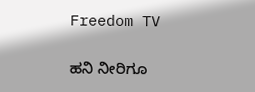Freedom TV

ಹನಿ ನೀರಿಗೂ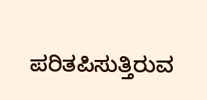ಪರಿತಪಿಸುತ್ತಿರುವ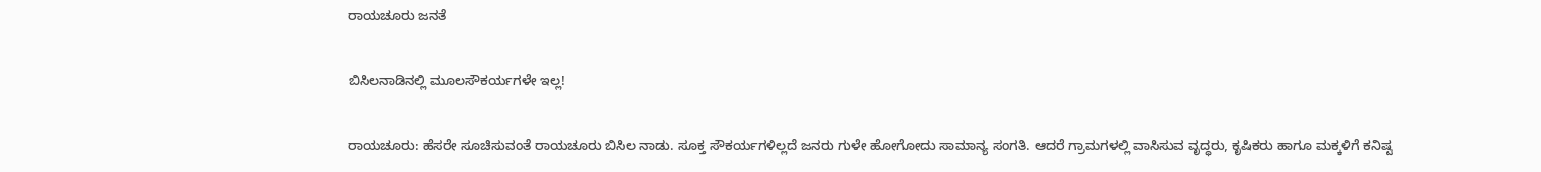ರಾಯಚೂರು ಜನತೆ

ಬಿಸಿಲನಾಡಿನಲ್ಲಿ ಮೂಲಸೌಕರ್ಯಗಳೇ ಇಲ್ಲ!

ರಾಯಚೂರು: ಹೆಸರೇ ಸೂಚಿಸುವಂತೆ ರಾಯಚೂರು ಬಿಸಿಲ ನಾಡು. ಸೂಕ್ತ ಸೌಕರ್ಯಗಳಿಲ್ಲದೆ ಜನರು ಗುಳೇ ಹೋಗೋದು ಸಾಮಾನ್ಯ ಸಂಗತಿ. ಆದರೆ ಗ್ರಾಮಗಳಲ್ಲಿ ವಾಸಿಸುವ ವೃದ್ಧರು, ಕೃಷಿಕರು ಹಾಗೂ ಮಕ್ಕಳಿಗೆ ಕನಿಷ್ಟ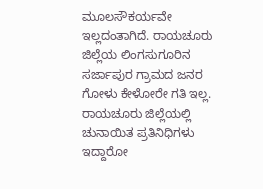ಮೂಲಸೌಕರ್ಯವೇ ಇಲ್ಲದಂತಾಗಿದೆ. ರಾಯಚೂರು ಜಿಲ್ಲೆಯ ಲಿಂಗಸುಗೂರಿನ ಸರ್ಜಾಪುರ ಗ್ರಾಮದ ಜನರ ಗೋಳು ಕೇಳೋರೇ ಗತಿ ಇಲ್ಲ. ರಾಯಚೂರು ಜಿಲ್ಲೆಯಲ್ಲಿ ಚುನಾಯಿತ ಪ್ರತಿನಿಧಿಗಳು ಇದ್ದಾರೋ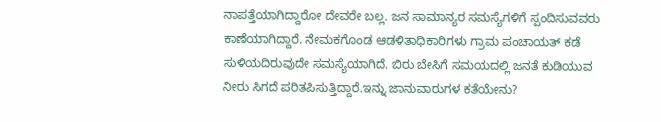ನಾಪತ್ತೆಯಾಗಿದ್ದಾರೋ ದೇವರೇ ಬಲ್ಲ. ಜನ ಸಾಮಾನ್ಯರ ಸಮಸ್ಯೆಗಳಿಗೆ ಸ್ಪಂದಿಸುವವರು ಕಾಣೆಯಾಗಿದ್ದಾರೆ. ನೇಮಕಗೊಂಡ ಆಡಳಿತಾಧಿಕಾರಿಗಳು‌ ಗ್ರಾಮ ಪಂಚಾಯತ್ ಕಡೆ ಸುಳಿಯದಿರುವುದೇ ಸಮಸ್ಯೆಯಾಗಿದೆ. ಬಿರು ಬೇಸಿಗೆ ಸಮಯದಲ್ಲಿ ಜನತೆ ಕುಡಿಯುವ ನೀರು ಸಿಗದೆ ಪರಿತಪಿಸುತ್ತಿದ್ದಾರೆ.ಇನ್ನು ಜಾನುವಾರುಗಳ ಕತೆಯೇನು?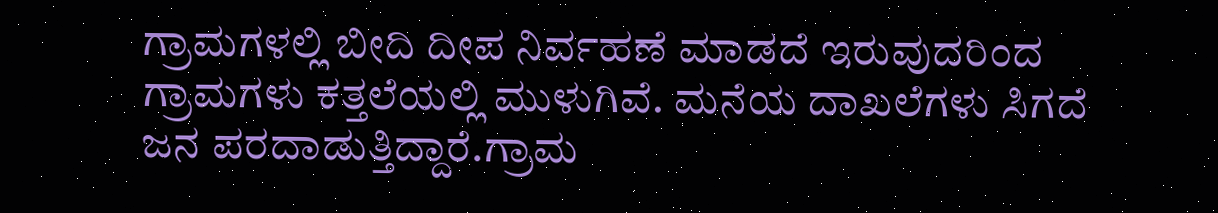ಗ್ರಾಮಗಳಲ್ಲಿ ಬೀದಿ ದೀಪ ನಿರ್ವಹಣೆ ಮಾಡದೆ ಇರುವುದರಿಂದ ಗ್ರಾಮಗಳು ಕತ್ತಲೆಯಲ್ಲಿ ಮುಳುಗಿವೆ. ಮನೆಯ ದಾಖಲೆಗಳು ಸಿಗದೆ ಜನ ಪರದಾಡುತ್ತಿದ್ದಾರೆ.ಗ್ರಾಮ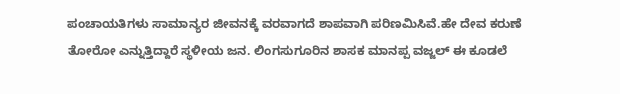ಪಂಚಾಯತಿಗಳು ಸಾಮಾನ್ಯರ ಜೀವನಕ್ಕೆ ವರವಾಗದೆ ಶಾಪವಾಗಿ ಪರಿಣಮಿಸಿವೆ.ಹೇ ದೇವ ಕರುಣೆ ತೋರೋ ಎನ್ನುತ್ತಿದ್ದಾರೆ ಸ್ಥಳೀಯ ಜನ. ಲಿಂಗಸುಗೂರಿನ ಶಾಸಕ ಮಾನಪ್ಪ ವಜ್ಜಲ್ ಈ ಕೂಡಲೆ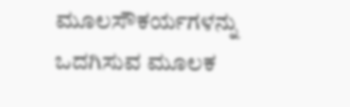ಮೂಲಸೌಕರ್ಯಗಳನ್ನು ಒದಗಿಸುವ ಮೂಲಕ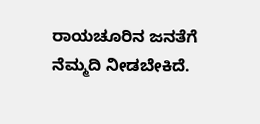ರಾಯಚೂರಿನ ಜನತೆಗೆ ನೆಮ್ಮದಿ ನೀಡಬೇಕಿದೆ.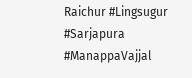Raichur #Lingsugur #Sarjapura #ManappaVajjal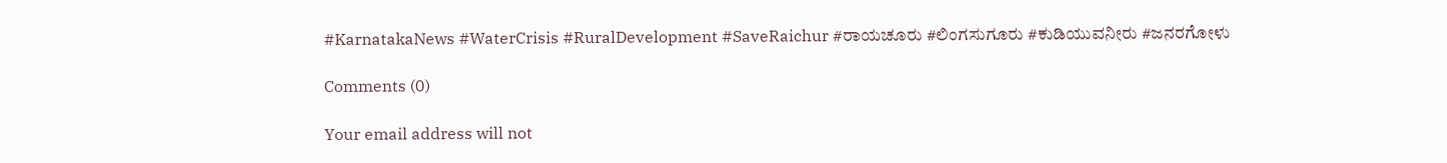#KarnatakaNews #WaterCrisis #RuralDevelopment #SaveRaichur #ರಾಯಚೂರು #ಲಿಂಗಸುಗೂರು #ಕುಡಿಯುವನೀರು #ಜನರಗೋಳು

Comments (0)

Your email address will not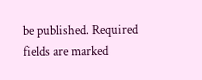be published. Required fields are marked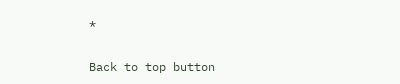*

Back to top button